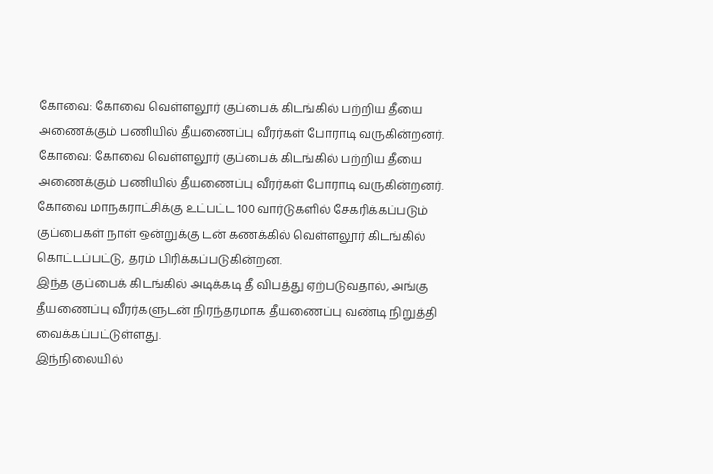கோவை: கோவை வெள்ளலூர் குப்பைக் கிடங்கில் பற்றிய தீயை அணைக்கும் பணியில் தீயணைப்பு வீரர்கள் போராடி வருகின்றனர்.
கோவை: கோவை வெள்ளலூர் குப்பைக் கிடங்கில் பற்றிய தீயை அணைக்கும் பணியில் தீயணைப்பு வீரர்கள் போராடி வருகின்றனர்.
கோவை மாநகராட்சிக்கு உட்பட்ட 100 வார்டுகளில் சேகரிக்கப்படும் குப்பைகள் நாள் ஒன்றுக்கு டன் கணக்கில் வெள்ளலூர் கிடங்கில் கொட்டப்பட்டு, தரம் பிரிக்கப்படுகின்றன.
இந்த குப்பைக் கிடங்கில் அடிக்கடி தீ விபத்து ஏற்படுவதால், அங்கு தீயணைப்பு வீரர்களுடன் நிரந்தரமாக தீயணைப்பு வண்டி நிறுத்தி வைக்கப்பட்டுள்ளது.
இந்நிலையில்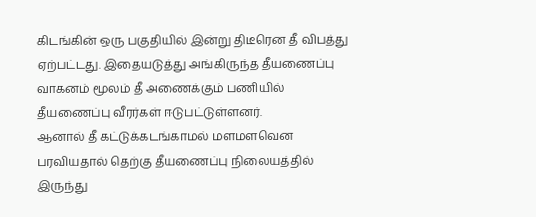கிடங்கின் ஒரு பகுதியில் இன்று திடீரென தீ விபத்து ஏற்பட்டது. இதையடுத்து அங்கிருந்த தீயணைப்பு வாகனம் மூலம் தீ அணைக்கும் பணியில் தீயணைப்பு வீரர்கள் ஈடுபட்டுள்ளனர்.
ஆனால் தீ கட்டுக்கடங்காமல் மளமளவென பரவியதால் தெற்கு தீயணைப்பு நிலையத்தில் இருந்து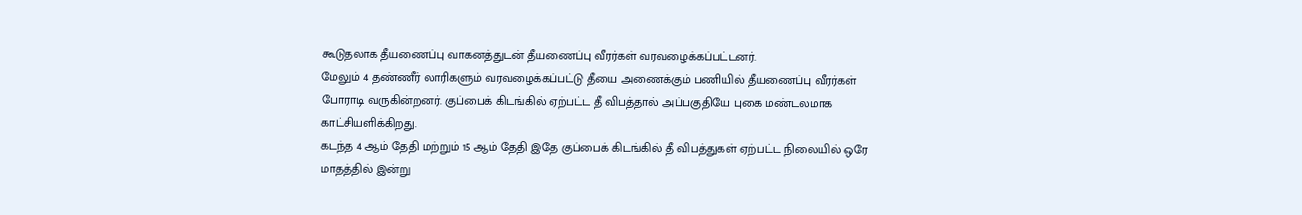கூடுதலாக தீயணைப்பு வாகனத்துடன் தீயணைப்பு வீரர்கள் வரவழைக்கப்பட்டனர்.
மேலும் 4 தண்ணீர் லாரிகளும் வரவழைக்கப்பட்டு தீயை அணைக்கும் பணியில் தீயணைப்பு வீரர்கள் போராடி வருகின்றனர். குப்பைக் கிடங்கில் ஏற்பட்ட தீ விபத்தால் அப்பகுதியே புகை மண்டலமாக காட்சியளிக்கிறது.
கடந்த 4 ஆம் தேதி மற்றும் 15 ஆம் தேதி இதே குப்பைக் கிடங்கில் தீ விபத்துகள் ஏற்பட்ட நிலையில் ஒரே மாதத்தில் இன்று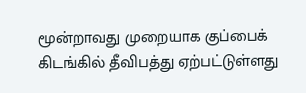மூன்றாவது முறையாக குப்பைக் கிடங்கில் தீவிபத்து ஏற்பட்டுள்ளது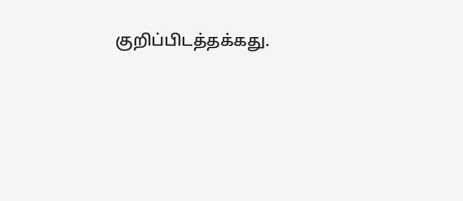குறிப்பிடத்தக்கது.